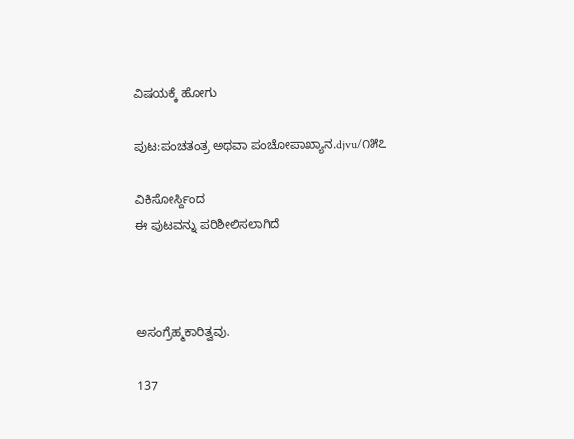ವಿಷಯಕ್ಕೆ ಹೋಗು

ಪುಟ:ಪಂಚತಂತ್ರ ಅಥವಾ ಪಂಚೋಪಾಖ್ಯಾನ.djvu/೧೫೭

ವಿಕಿಸೋರ್ಸ್ದಿಂದ
ಈ ಪುಟವನ್ನು ಪರಿಶೀಲಿಸಲಾಗಿದೆ



ಅಸಂಗ್ರೆಹ್ಮಕಾರಿತ್ವವು.

137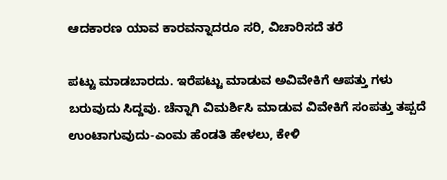ಆದಕಾರಣ ಯಾವ ಕಾರವನ್ನಾದರೂ ಸರಿ, ವಿಚಾರಿಸದೆ ತರೆ

ಪಟ್ಟು ಮಾಡಬಾರದು. ಇರೆಪಟ್ಟು ಮಾಡುವ ಅವಿವೇಕಿಗೆ ಆಪತ್ತು ಗಳು ಬರುವುದು ಸಿದ್ದವು. ಚೆನ್ನಾಗಿ ವಿಮರ್ಶಿಸಿ ಮಾಡುವ ವಿವೇಕಿಗೆ ಸಂಪತ್ತು ತಪ್ಪದೆ ಉಂಟಾಗುವುದು-ಎಂಮ ಹೆಂಡತಿ ಹೇಳಲು, ಕೇಳಿ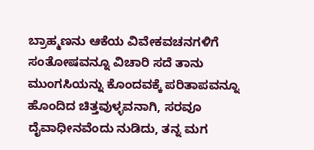ಬ್ರಾಹ್ಮಣನು ಆಕೆಯ ವಿವೇಕವಚನಗಳಿಗೆ ಸಂತೋಷವನ್ನೂ ವಿಚಾರಿ ಸದೆ ತಾನು ಮುಂಗಸಿಯನ್ನು ಕೊಂದವಕ್ಕೆ ಪರಿತಾಪವನ್ನೂ ಹೊಂದಿದ ಚಿತ್ತವುಳ್ಳವನಾಗಿ, ಸರವೂ ದೈವಾಧೀನವೆಂದು ನುಡಿದು, ತನ್ನ ಮಗ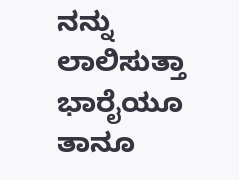ನನ್ನು ಲಾಲಿಸುತ್ತಾ ಭಾರೈಯೂ ತಾನೂ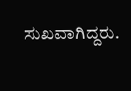ಸುಖವಾಗಿದ್ದರು.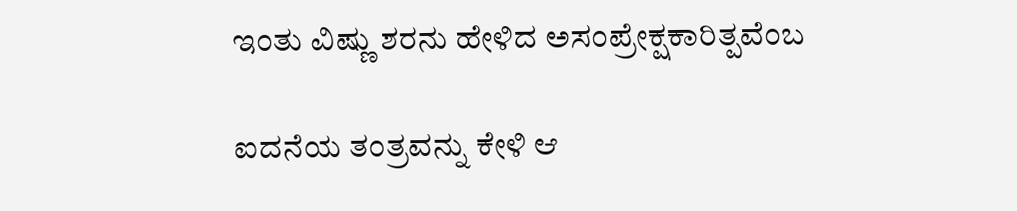ಇಂತು ವಿಷ್ಣು ಶರನು ಹೇಳಿದ ಅಸಂಪ್ರೇಕ್ಷಕಾರಿತ್ಪವೆಂಬ

ಐದನೆಯ ತಂತ್ರವನ್ನು ಕೇಳಿ ಆ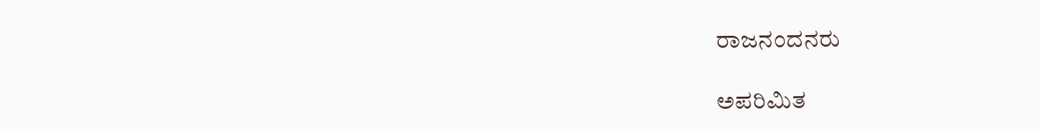ರಾಜನಂದನರು

ಅಪರಿಮಿತ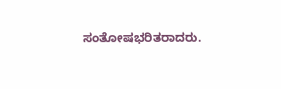ಸಂತೋಷಭರಿತರಾದರು.